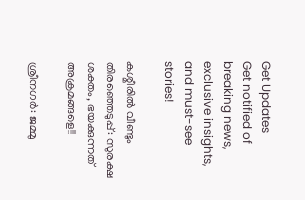Get Updates
Get notified of breaking news, exclusive insights, and must-see stories!

കശ്മീരില്‍ വീണ്ടും തിരഞ്ഞെടുപ്പ്: സുരക്ഷ ശക്തം, ഭയക്കുന്നത് അക്രമങ്ങളെ!!

ശ്രീനഗര്‍: ജമ്മു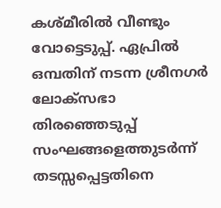കശ്മീരില്‍ വീണ്ടും വോട്ടെടുപ്പ്. ഏപ്രില്‍ ഒമ്പതിന് നടന്ന ശ്രീനഗര്‍ ലോക്‌സഭാ തിരഞ്ഞെടുപ്പ് സംഘങ്ങളെത്തുടര്‍ന്ന് തടസ്സപ്പെട്ടതിനെ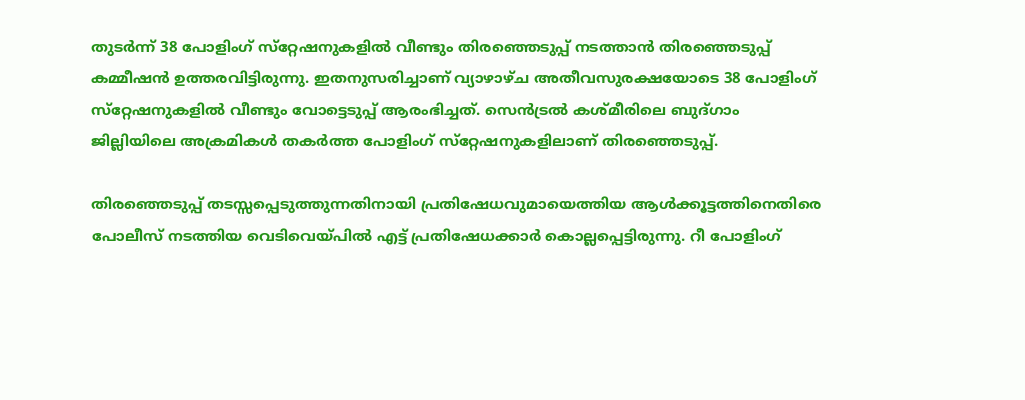തുടര്‍ന്ന് 38 പോളിംഗ് സ്‌റ്റേഷനുകളില്‍ വീണ്ടും തിരഞ്ഞെടുപ്പ് നടത്താന്‍ തിരഞ്ഞെടുപ്പ് കമ്മീഷന്‍ ഉത്തരവിട്ടിരുന്നു. ഇതനുസരിച്ചാണ് വ്യാഴാഴ്ച അതീവസുരക്ഷയോടെ 38 പോളിംഗ് സ്‌റ്റേഷനുകളില്‍ വീണ്ടും വോട്ടെടുപ്പ് ആരംഭിച്ചത്. സെന്‍ട്രല്‍ കശ്മീരിലെ ബുദ്ഗാം ജില്ലിയിലെ അക്രമികള്‍ തകര്‍ത്ത പോളിംഗ് സ്‌റ്റേഷനുകളിലാണ് തിരഞ്ഞെടുപ്പ്.

തിരഞ്ഞെടുപ്പ് തടസ്സപ്പെടുത്തുന്നതിനായി പ്രതിഷേധവുമായെത്തിയ ആള്‍ക്കൂട്ടത്തിനെതിരെ പോലീസ് നടത്തിയ വെടിവെയ്പില്‍ എട്ട് പ്രതിഷേധക്കാര്‍ കൊല്ലപ്പെട്ടിരുന്നു. റീ പോളിംഗ്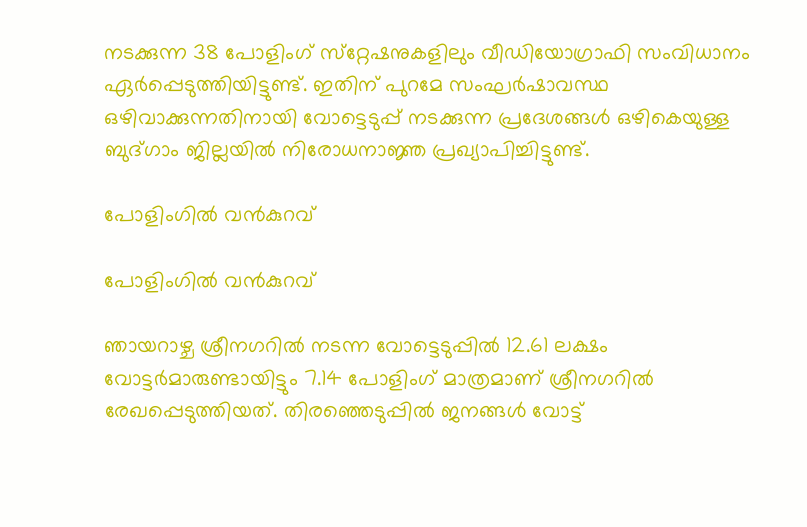നടക്കുന്ന 38 പോളിംഗ് സ്‌റ്റേഷനുകളിലും വീഡിയോഗ്രാഫി സംവിധാനം ഏര്‍പ്പെടുത്തിയിട്ടുണ്ട്. ഇതിന് പുറമേ സംഘര്‍ഷാവസ്ഥ ഒഴിവാക്കുന്നതിനായി വോട്ടെടുപ്പ് നടക്കുന്ന പ്രദേശങ്ങള്‍ ഒഴികെയുള്ള ബുദ്ഗാം ജില്ലയില്‍ നിരോധനാജ്ഞ പ്രഖ്യാപിച്ചിട്ടുണ്ട്.

പോളിംഗില്‍ വന്‍കുറവ്

പോളിംഗില്‍ വന്‍കുറവ്

ഞായറാഴ്ച ശ്രീനഗറില്‍ നടന്ന വോട്ടെടുപ്പില്‍ 12.61 ലക്ഷം വോട്ടര്‍മാരുണ്ടായിട്ടും 7.14 പോളിംഗ് മാത്രമാണ് ശ്രീനഗറില്‍ രേഖപ്പെടുത്തിയത്. തിരഞ്ഞെടുപ്പില്‍ ജനങ്ങള്‍ വോട്ട്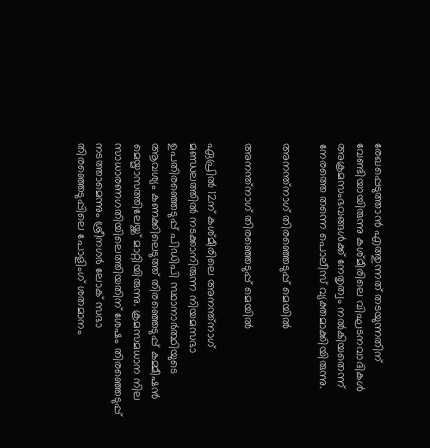രേഖപ്പെടുത്താന്‍ എത്തുന്നത് തടയുന്നതിന് വേണ്ടിയായിരുന്നു കശ്മീരിലെ വിഘടനവാദികള്‍ അക്രമസംഭവങ്ങള്‍ക്ക് നേതൃത്വം നല്‍കിയതെന്ന് നേരത്തെ തന്നെ പൊലീസ് വ്യക്തമാക്കിയിരുന്നു.

അനന്ത്‌നാഗ് തിരഞ്ഞെടുപ്പ് മെയില്‍

അനന്ത്‌നാഗ് തിരഞ്ഞെടുപ്പ് മെയില്‍

ഏപ്രില്‍ 12ന് കശ്മീരിലെ അനന്ത്‌നാഗ് മണ്ഡലത്തില്‍ നടക്കാനിരുന്ന നിയമസഭാ ഉപതിരഞ്ഞെടുപ്പ് പിഡിപി സ്ഥാനാര്‍ത്ഥിയുടെ ആവശ്യം കണക്കിലെടുത്ത് തിരഞ്ഞെടുപ്പ് കമ്മീഷന്‍ മെയ്മാസത്തിലേയ്ക്ക് മാറ്റിയിരുന്നു. ക്രമസമധാന നില സാധാരണഗതിയിലെത്തിയതിന് ശേഷം തിരഞ്ഞെടുപ്പ് നടത്താമെന്നും ശ്രീനഗര്‍ ലോക് സഭാ തിരഞ്ഞെടുപ്പിലെ പോളിംഗ് ശതമാനം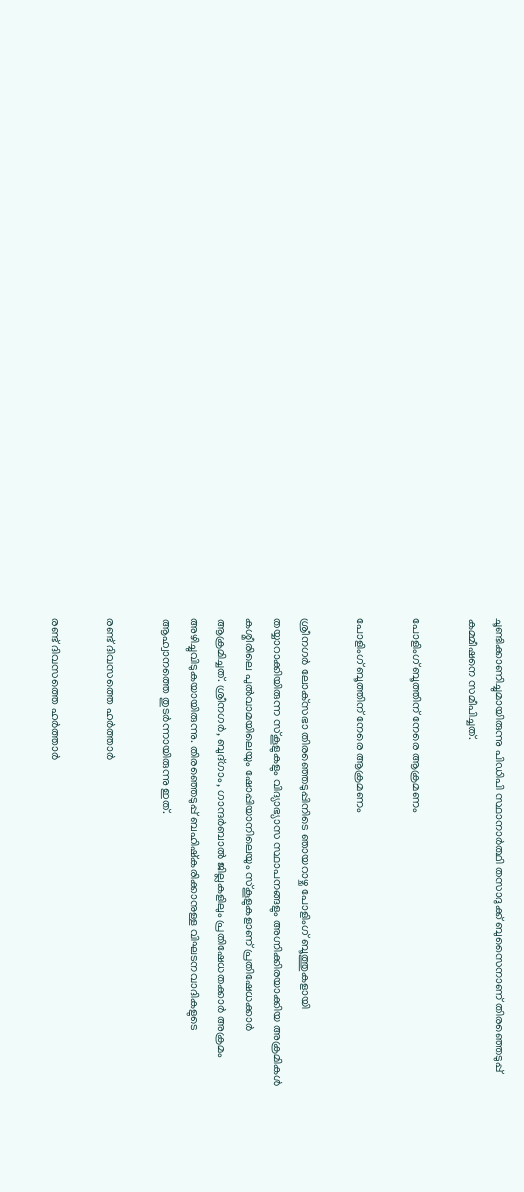ചൂണ്ടിക്കാണിച്ചുമായിരുന്നു പിഡിപി സ്ഥാനാര്‍ത്ഥി തസാദുക്ക് ബുസൈനാണ് തിരഞ്ഞെടുപ്പ് കമ്മീഷനെ സമീപിച്ചത്.

പോളിംഗ് ബൂത്തിന് നേരെ ആക്രമണം

പോളിംഗ് ബൂത്തിന് നേരെ ആക്രമണം

ശ്രീനഗര്‍ ലോക്‌സഭാ തിരഞ്ഞെടുപ്പിനിടെ ഞായറാഴ്ച പോളിംഗ് ബൂത്തുകളായി തയ്യാറാക്കിയിരുന്ന സ്‌കൂളുകളും വിദ്യാഭ്യാസ സ്ഥാപനങ്ങളും അഗ്നിക്കിരയാക്കിയ അക്രമികള്‍ കശ്മീരിലെ പുല്‍വാമയിലെയും ഷോപ്പിയാനിലെയും സ്‌കൂളുകളാണ് പ്രതിഷേധക്കാര്‍ ആക്രമിച്ചത്. ശ്രീനഗര്‍, ബുദ്ഗാം, ഗാന്ദര്‍ബാല്‍ ജില്ലകളിലും പ്രതിഷേധതക്കാര്‍ അക്രമം അഴിച്ചുവിടുകയായിരുന്നു. തിരഞ്ഞെടുപ്പ് ബഹിഷ്‌കരിക്കാനുള്ള വിഘടനവാദികളുടെ ആഹ്വാനത്തെ തുടര്‍ന്നായിരുന്നു ഇത്.

രണ്ട് ദിവസത്തെ ഹര്‍ത്താര്‍

രണ്ട് ദിവസത്തെ ഹര്‍ത്താര്‍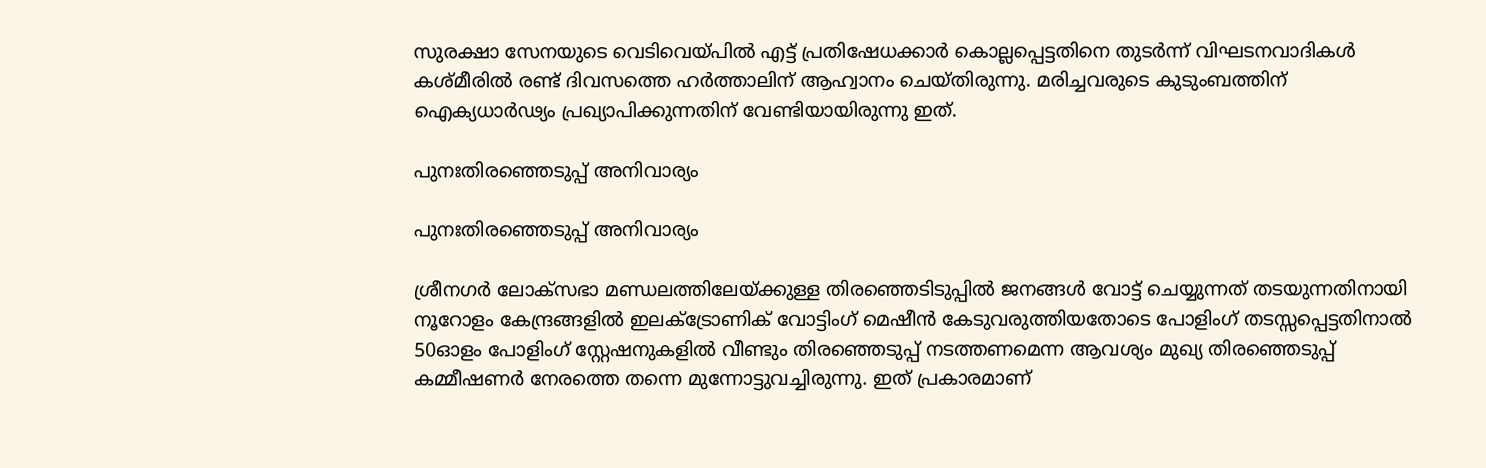സുരക്ഷാ സേനയുടെ വെടിവെയ്പില്‍ എട്ട് പ്രതിഷേധക്കാര്‍ കൊല്ലപ്പെട്ടതിനെ തുടര്‍ന്ന് വിഘടനവാദികള്‍ കശ്മീരില്‍ രണ്ട് ദിവസത്തെ ഹര്‍ത്താലിന് ആഹ്വാനം ചെയ്തിരുന്നു. മരിച്ചവരുടെ കുടുംബത്തിന് ഐക്യധാര്‍ഢ്യം പ്രഖ്യാപിക്കുന്നതിന് വേണ്ടിയായിരുന്നു ഇത്.

പുനഃതിരഞ്ഞെടുപ്പ് അനിവാര്യം

പുനഃതിരഞ്ഞെടുപ്പ് അനിവാര്യം

ശ്രീനഗര്‍ ലോക്സഭാ മണ്ഡലത്തിലേയ്ക്കുള്ള തിരഞ്ഞെടിടുപ്പില്‍ ജനങ്ങള്‍ വോട്ട് ചെയ്യുന്നത് തടയുന്നതിനായി നൂറോളം കേന്ദ്രങ്ങളില്‍ ഇലക്ട്രോണിക് വോട്ടിംഗ് മെഷീന്‍ കേടുവരുത്തിയതോടെ പോളിംഗ് തടസ്സപ്പെട്ടതിനാല്‍ 50ഓളം പോളിംഗ് സ്റ്റേഷനുകളില്‍ വീണ്ടും തിരഞ്ഞെടുപ്പ് നടത്തണമെന്ന ആവശ്യം മുഖ്യ തിരഞ്ഞെടുപ്പ് കമ്മീഷണര്‍ നേരത്തെ തന്നെ മുന്നോട്ടുവച്ചിരുന്നു. ഇത് പ്രകാരമാണ്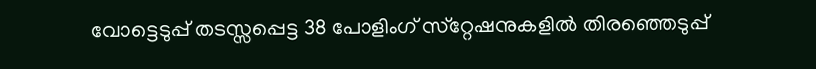വോട്ടെടുപ്പ് തടസ്സപ്പെട്ട 38 പോളിംഗ് സ്‌റ്റേഷനുകളില്‍ തിരഞ്ഞെടുപ്പ്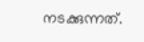നടക്കുന്നത്.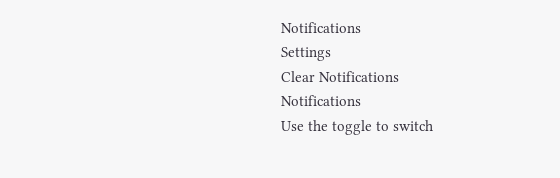Notifications
Settings
Clear Notifications
Notifications
Use the toggle to switch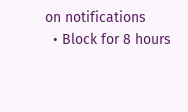on notifications
  • Block for 8 hours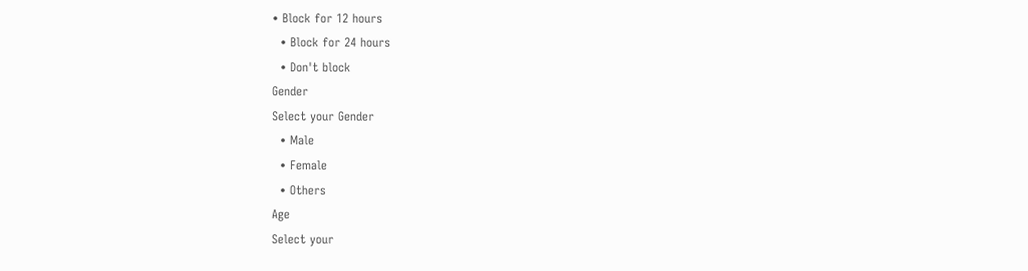• Block for 12 hours
  • Block for 24 hours
  • Don't block
Gender
Select your Gender
  • Male
  • Female
  • Others
Age
Select your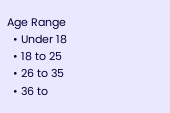Age Range
  • Under 18
  • 18 to 25
  • 26 to 35
  • 36 to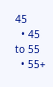45
  • 45 to 55
  • 55+